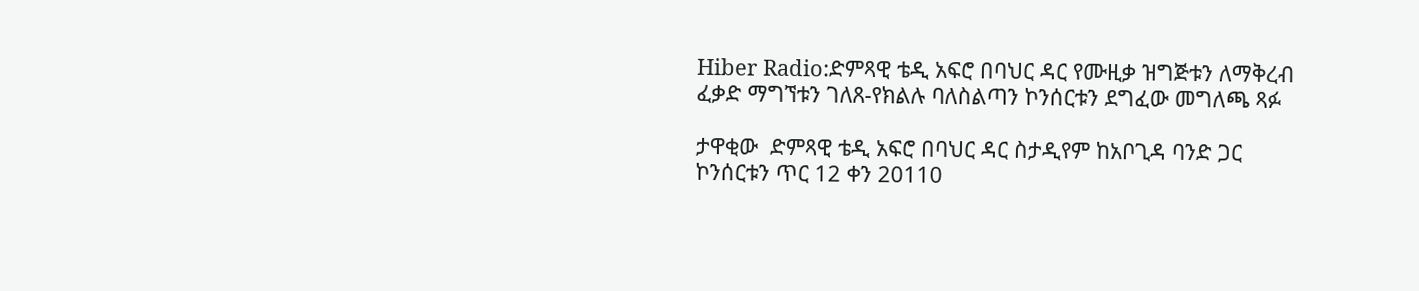Hiber Radio:ድምጻዊ ቴዲ አፍሮ በባህር ዳር የሙዚቃ ዝግጅቱን ለማቅረብ ፈቃድ ማግኘቱን ገለጸ-የክልሉ ባለስልጣን ኮንሰርቱን ደግፈው መግለጫ ጻፉ

ታዋቂው  ድምጻዊ ቴዲ አፍሮ በባህር ዳር ስታዲየም ከአቦጊዳ ባንድ ጋር  ኮንሰርቱን ጥር 12 ቀን 20110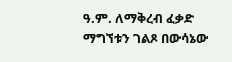ዓ.ም. ለማቅረብ ፈቃድ ማግኘቱን ገልጾ በውሳኔው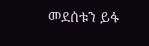መደሰቱን ይፋ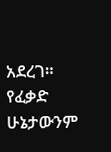አደረገ። የፈቃድ ሁኔታውንም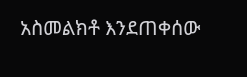አስመልክቶ እንደጠቀሰው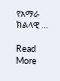የአማራ ክልላዊ …

Read More